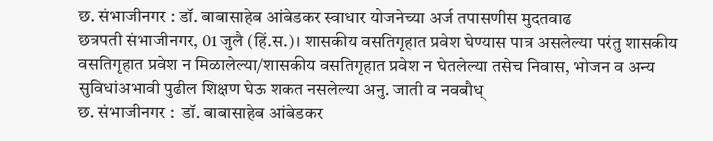छ. संभाजीनगर : डॉ. बाबासाहेब आंबेडकर स्वाधार योजनेच्या अर्ज तपासणीस मुदतवाढ
छत्रपती संभाजीनगर, 01 जुलै (हिं.स.)। शासकीय वसतिगृहात प्रवेश घेण्यास पात्र असलेल्या परंतु शासकीय वसतिगृहात प्रवेश न मिळालेल्या/शासकीय वसतिगृहात प्रवेश न घेतलेल्या तसेच निवास, भोजन व अन्य सुविधांअभावी पुढील शिक्षण घेऊ शकत नसलेल्या अनु. जाती व नवबौध्
छ. संभाजीनगर :  डॉ. बाबासाहेब आंबेडकर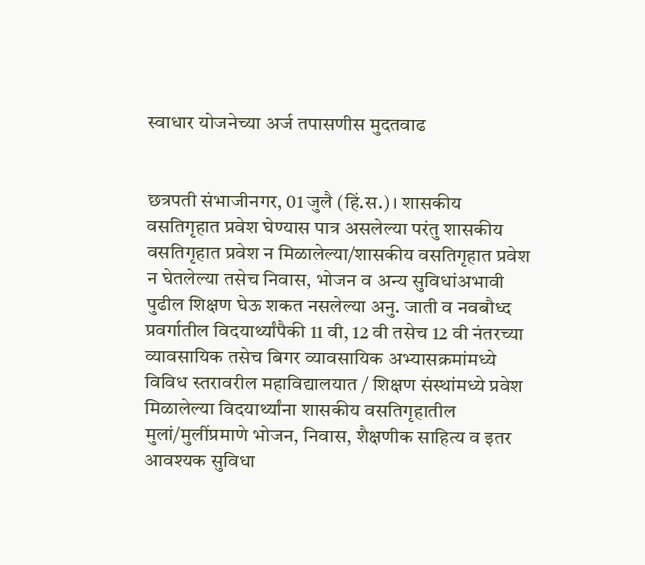स्वाधार योजनेच्या अर्ज तपासणीस मुदतवाढ


छत्रपती संभाजीनगर, 01 जुलै (हिं.स.)। शासकीय वसतिगृहात प्रवेश घेण्यास पात्र असलेल्या परंतु शासकीय वसतिगृहात प्रवेश न मिळालेल्या/शासकीय वसतिगृहात प्रवेश न घेतलेल्या तसेच निवास, भोजन व अन्य सुविधांअभावी पुढील शिक्षण घेऊ शकत नसलेल्या अनु. जाती व नवबौध्द प्रवर्गातील विदयार्थ्यांपैकी 11 वी, 12 वी तसेच 12 वी नंतरच्या व्यावसायिक तसेच बिगर व्यावसायिक अभ्यासक्रमांमध्ये विविध स्तरावरील महाविद्यालयात / शिक्षण संस्थांमध्ये प्रवेश मिळालेल्या विदयार्थ्यांना शासकीय वसतिगृहातील मुलां/मुलींप्रमाणे भोजन, निवास, शैक्षणीक साहित्य व इतर आवश्यक सुविधा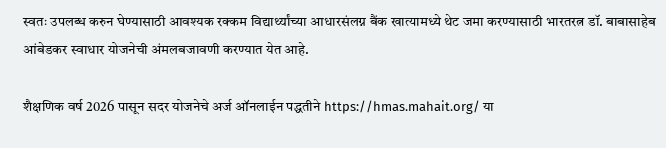स्वतः उपलब्ध करुन घेण्यासाठी आवश्यक रक्कम विद्यार्थ्यांच्या आधारसंलग्न बैंक खात्यामध्ये थेट जमा करण्यासाठी भारतरत्न डॉ. बाबासाहेब आंबेडकर स्वाधार योजनेची अंमलबजावणी करण्यात येत आहे.

शैक्षणिक वर्ष 2026 पासून सदर योजनेचे अर्ज ऑनलाईन पद्धतीने https://hmas.mahait.org/ या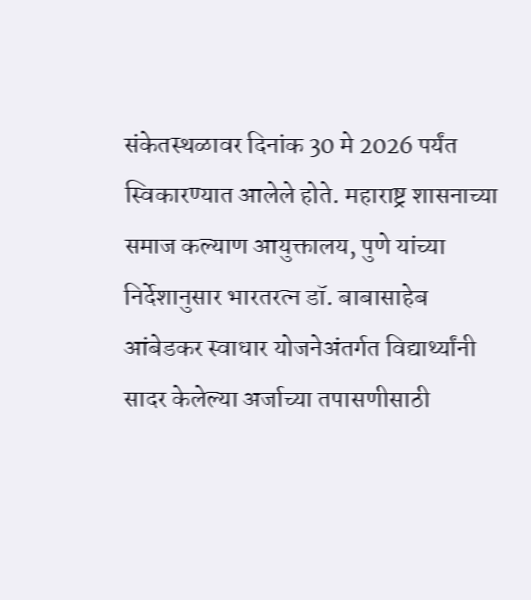संकेतस्थळावर दिनांक 30 मे 2026 पर्यंत स्विकारण्यात आलेले होते. महाराष्ट्र शासनाच्या समाज कल्याण आयुक्तालय, पुणे यांच्या निर्देशानुसार भारतरत्न डॉ. बाबासाहेब आंबेडकर स्वाधार योजनेअंतर्गत विद्यार्थ्यांनी सादर केलेल्या अर्जाच्या तपासणीसाठी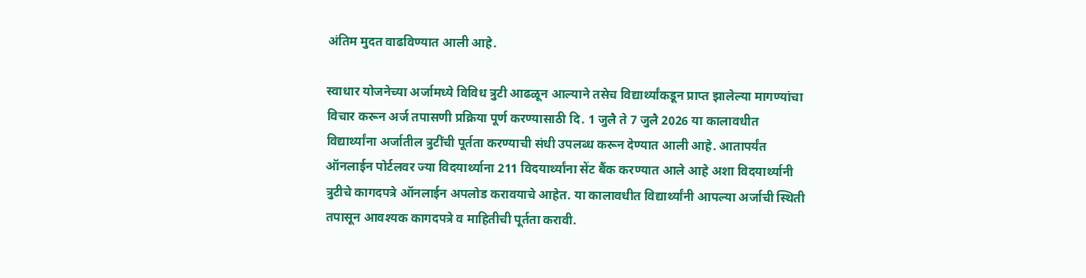अंतिम मुदत वाढविण्यात आली आहे.

स्वाधार योजनेच्या अर्जामध्ये विविध त्रुटी आढळून आल्याने तसेच विद्यार्थ्यांकडून प्राप्त झालेल्या मागण्यांचा विचार करून अर्ज तपासणी प्रक्रिया पूर्ण करण्यासाठी दि. 1 जुलै ते 7 जुलै 2026 या कालावधीत विद्यार्थ्यांना अर्जातील त्रुटींची पूर्तता करण्याची संधी उपलब्ध करून देण्यात आली आहे. आतापर्यंत ऑनलाईन पोर्टलवर ज्या विदयार्थ्याना 211 विदयार्थ्यांना सेंट बैंक करण्यात आले आहे अशा विदयार्थ्यानी त्रुटीचे कागदपत्रे ऑनलाईन अपलोड करावयाचे आहेत. या कालावधीत विद्यार्थ्यांनी आपल्या अर्जाची स्थिती तपासून आवश्यक कागदपत्रे व माहितीची पूर्तता करावी.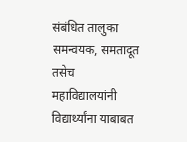संबंधित तालुका समन्वयक, समतादूत तसेच महाविद्यालयांनी विद्यार्थ्यांना याबाबत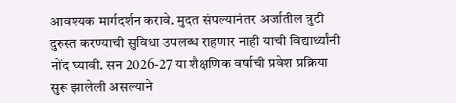आवश्यक मार्गदर्शन करावे. मुदत संपल्यानंतर अर्जातील त्रुटी दुरुस्त करण्याची सुविधा उपलब्ध राहणार नाही याची विद्यार्थ्यांनी नोंद घ्यावी. सन 2026-27 या शैक्षणिक वर्षाची प्रवेश प्रक्रिया सुरू झालेली असल्याने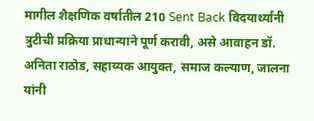मागील शैक्षणिक वर्षातील 210 Sent Back विदयार्थ्यांनी त्रुटीची प्रक्रिया प्राधान्याने पूर्ण करावी, असे आवाहन डॉ. अनिता राठोड, सहाय्यक आयुक्त, समाज कल्याण, जालना यांनी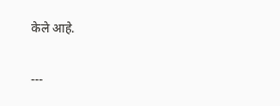केले आहे.

---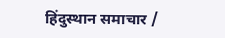हिंदुस्थान समाचार /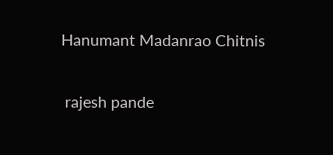Hanumant Madanrao Chitnis


 rajesh pande